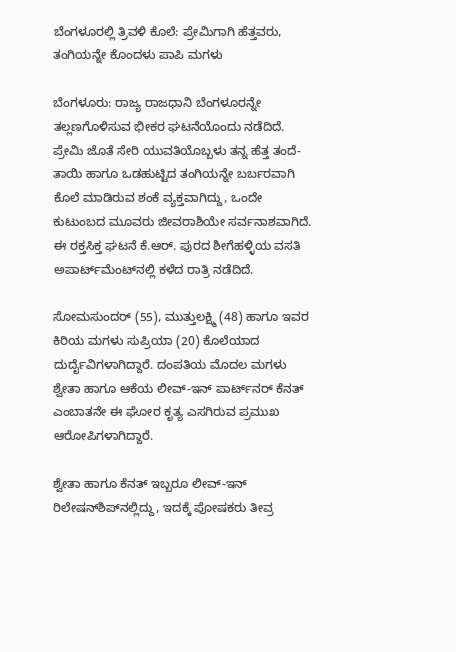ಬೆಂಗಳೂರಲ್ಲಿ ತ್ರಿವಳಿ ಕೊಲೆ: ಪ್ರೇಮಿಗಾಗಿ ಹೆತ್ತವರು, ತಂಗಿಯನ್ನೇ ಕೊಂದಳು ಪಾಪಿ ಮಗಳು

ಬೆಂಗಳೂರು: ರಾಜ್ಯ ರಾಜಧಾನಿ ಬೆಂಗಳೂರನ್ನೇ ತಲ್ಲಣಗೊಳಿಸುವ ಭೀಕರ ಘಟನೆಯೊಂದು ನಡೆದಿದೆ. ಪ್ರೇಮಿ ಜೊತೆ ಸೇರಿ ಯುವತಿಯೊಬ್ಬಳು ತನ್ನ ಹೆತ್ತ ತಂದೆ-ತಾಯಿ ಹಾಗೂ ಒಡಹುಟ್ಟಿದ ತಂಗಿಯನ್ನೇ ಬರ್ಬರವಾಗಿ ಕೊಲೆ ಮಾಡಿರುವ ಶಂಕೆ ವ್ಯಕ್ತವಾಗಿದ್ದು, ಒಂದೇ ಕುಟುಂಬದ ಮೂವರು ಜೀವರಾಶಿಯೇ ಸರ್ವನಾಶವಾಗಿದೆ. ಈ ರಕ್ತಸಿಕ್ತ ಘಟನೆ ಕೆ.ಆರ್. ಪುರದ ಶೀಗೆಹಳ್ಳಿಯ ವಸತಿ ಅಪಾರ್ಟ್‌ಮೆಂಟ್‌ನಲ್ಲಿ ಕಳೆದ ರಾತ್ರಿ ನಡೆದಿದೆ.

ಸೋಮಸುಂದರ್ (55), ಮುತ್ತುಲಕ್ಷ್ಮಿ (48) ಹಾಗೂ ಇವರ ಕಿರಿಯ ಮಗಳು ಸುಪ್ರಿಯಾ (20) ಕೊಲೆಯಾದ ದುರ್ದೈವಿಗಳಾಗಿದ್ದಾರೆ. ದಂಪತಿಯ ಮೊದಲ ಮಗಳು ಶ್ವೇತಾ ಹಾಗೂ ಆಕೆಯ ಲೀವ್-ಇನ್ ಪಾರ್ಟ್‌ನರ್ ಕೆನತ್ ಎಂಬಾತನೇ ಈ ಘೋರ ಕೃತ್ಯ ಎಸಗಿರುವ ಪ್ರಮುಖ ಆರೋಪಿಗಳಾಗಿದ್ದಾರೆ.

ಶ್ವೇತಾ ಹಾಗೂ ಕೆನತ್ ಇಬ್ಬರೂ ಲೀವ್-ಇನ್ ರಿಲೇಷನ್‌ಶಿಪ್‌ನಲ್ಲಿದ್ದು, ಇದಕ್ಕೆ ಪೋಷಕರು ತೀವ್ರ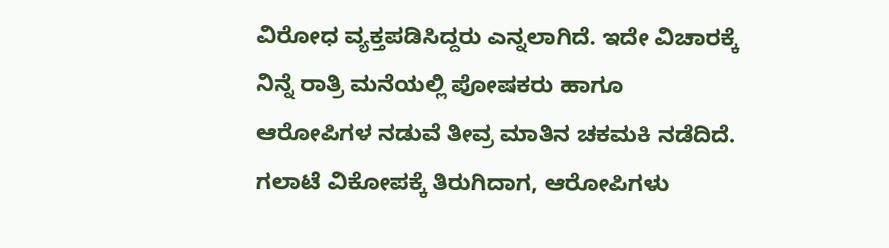ವಿರೋಧ ವ್ಯಕ್ತಪಡಿಸಿದ್ದರು ಎನ್ನಲಾಗಿದೆ. ಇದೇ ವಿಚಾರಕ್ಕೆ ನಿನ್ನೆ ರಾತ್ರಿ ಮನೆಯಲ್ಲಿ ಪೋಷಕರು ಹಾಗೂ ಆರೋಪಿಗಳ ನಡುವೆ ತೀವ್ರ ಮಾತಿನ ಚಕಮಕಿ ನಡೆದಿದೆ. ಗಲಾಟೆ ವಿಕೋಪಕ್ಕೆ ತಿರುಗಿದಾಗ, ಆರೋಪಿಗಳು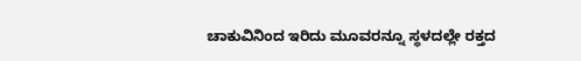ಚಾಕುವಿನಿಂದ ಇರಿದು ಮೂವರನ್ನೂ ಸ್ಥಳದಲ್ಲೇ ರಕ್ತದ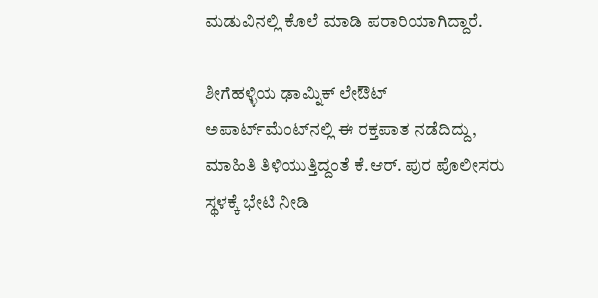ಮಡುವಿನಲ್ಲಿ ಕೊಲೆ ಮಾಡಿ ಪರಾರಿಯಾಗಿದ್ದಾರೆ.

ಶೀಗೆಹಳ್ಳಿಯ ಢಾಮ್ನಿಕ್ ಲೇಔಟ್ ಅಪಾರ್ಟ್‌ಮೆಂಟ್‌ನಲ್ಲಿ ಈ ರಕ್ತಪಾತ ನಡೆದಿದ್ದು, ಮಾಹಿತಿ ತಿಳಿಯುತ್ತಿದ್ದಂತೆ ಕೆ.ಆರ್. ಪುರ ಪೊಲೀಸರು ಸ್ಥಳಕ್ಕೆ ಭೇಟಿ ನೀಡಿ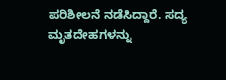ಪರಿಶೀಲನೆ ನಡೆಸಿದ್ದಾರೆ. ಸದ್ಯ ಮೃತದೇಹಗಳನ್ನು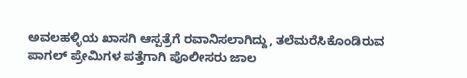ಅವಲಹಳ್ಳಿಯ ಖಾಸಗಿ ಆಸ್ಪತ್ರೆಗೆ ರವಾನಿಸಲಾಗಿದ್ದು, ತಲೆಮರೆಸಿಕೊಂಡಿರುವ ಪಾಗಲ್ ಪ್ರೇಮಿಗಳ ಪತ್ತೆಗಾಗಿ ಪೊಲೀಸರು ಜಾಲ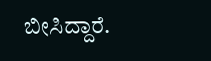ಬೀಸಿದ್ದಾರೆ.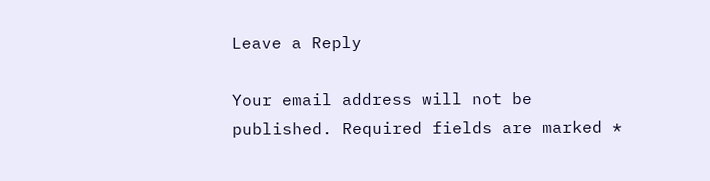Leave a Reply

Your email address will not be published. Required fields are marked *